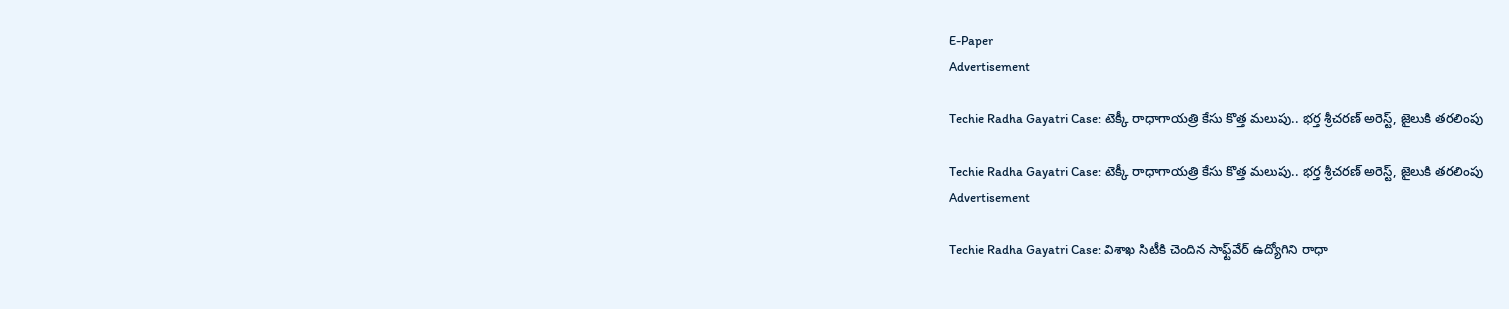E-Paper
Advertisement

Techie Radha Gayatri Case: టెక్కీ రాధాగాయత్రి కేసు కొత్త మలుపు.. భర్త శ్రీచరణ్ అరెస్ట్, జైలుకి తరలింపు

Techie Radha Gayatri Case: టెక్కీ రాధాగాయత్రి కేసు కొత్త మలుపు.. భర్త శ్రీచరణ్ అరెస్ట్, జైలుకి తరలింపు
Advertisement

Techie Radha Gayatri Case: విశాఖ సిటీకి చెందిన సాఫ్ట్‌వేర్ ఉద్యోగిని రాధా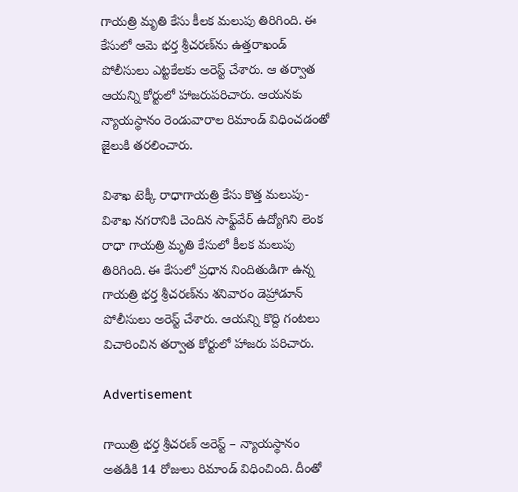గాయత్రి మృతి కేసు కీలక మలుపు తిరిగింది. ఈ కేసులో ఆమె భర్త శ్రీచరణ్‌ను ఉత్తరాఖండ్ పోలీసులు ఎట్టకేలకు అరెస్ట్ చేశారు. ఆ తర్వాత ఆయన్ని కోర్టులో హాజరుపరిచారు. ఆయనకు  న్యాయస్థానం రెండువారాల రిమాండ్‌ విధించడంతో జైలుకి తరలించారు.

విశాఖ టెక్కీ రాధాగాయత్రి కేసు కొత్త మలుపు-విశాఖ నగరానికి చెందిన సాఫ్ట్‌వేర్ ఉద్యోగిని లెంక రాధా గాయత్రి మృతి కేసులో కీలక మలుపు తిరిగింది. ఈ కేసులో ప్రధాన నిందితుడిగా ఉన్న గాయత్రి భర్త శ్రీచరణ్‌ను శనివారం డెహ్రాడూన్ పోలీసులు అరెస్ట్ చేశారు. ఆయన్ని కొద్ది గంటలు విచారించిన తర్వాత కోర్టులో హాజరు పరిచారు.

Advertisement

గాయిత్రి భర్త శ్రీచరణ్‌ అరెస్ట్ – న్యాయస్థానం అతడికి 14 రోజులు రిమాండ్ విధించింది. దీంతో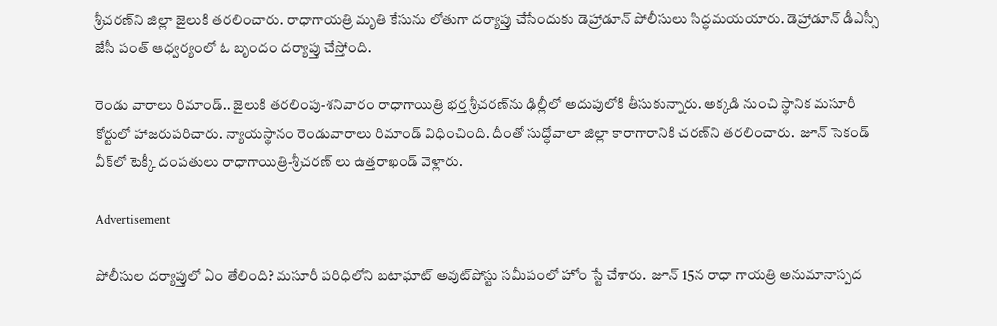శ్రీచరణ్‌ని జిల్లా జైలుకి తరలించారు. రాధాగాయత్రి మృతి కేసును లోతుగా దర్యాప్తు చేసేందుకు డెహ్రాడూన్ పోలీసులు సిద్ధమయయారు. డెహ్రాడూన్ డీఎస్సీ జేసీ పంత్ ఆధ్వర్యంలో ఓ బృందం దర్యాప్తు చేస్తోంది.

రెండు వారాలు రిమాండ్.. జైలుకి తరలింపు-శనివారం రాధాగాయిత్రి భర్త శ్రీచరణ్‌ను ఢిల్లీలో అదుపులోకి తీసుకున్నారు. అక్కడి నుంచి స్థానిక మసూరీ కోర్టులో హాజరుపరిచారు. న్యాయస్థానం రెండువారాలు రిమాండ్‌ విధించింది. దీంతో సుద్ధోవాలా జిల్లా కారాగారానికి చరణ్‌ని తరలించారు.  జూన్‌ సెకండ్ వీక్‌లో టెక్కీ దంపతులు రాధాగాయిత్రి-శ్రీచరణ్ లు ఉత్తరాఖండ్ వెళ్లారు.

Advertisement

పోలీసుల దర్యాప్తులో ఏం తేలింది? మసూరీ పరిధిలోని బటాఘాట్‌ అవుట్‌పోస్టు సమీపంలో హోం స్టే చేశారు.  జూన్ 15న రాధా గాయత్రి అనుమానాస్పద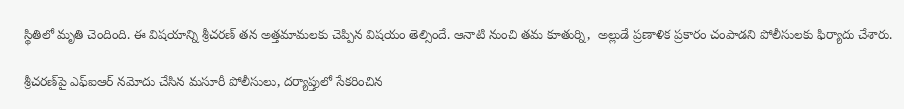స్థితిలో మృతి చెందింది. ఈ విషయాన్ని శ్రీచరణ్ తన అత్తమామలకు చెప్పిన విషయం తెల్సిందే. ఆనాటి నుంచి తమ కూతుర్ని,  అల్లుడే ప్రణాళిక ప్రకారం చంపాడని పోలీసులకు ఫిర్యాదు చేశారు.

శ్రీచరణ్‌పై ఎఫ్‌ఐఆర్‌ నమోదు చేసిన మసూరీ పోలీసులు, దర్యాప్తులో సేకరించిన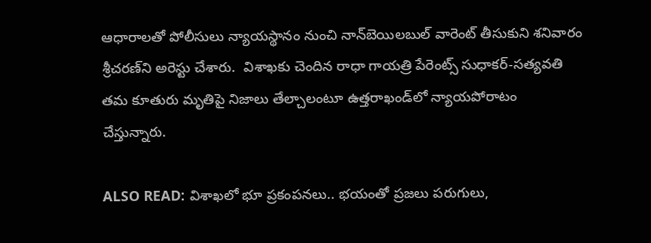ఆధారాలతో పోలీసులు న్యాయస్థానం నుంచి నాన్‌బెయిలబుల్‌ వారెంట్‌ తీసుకుని శనివారం శ్రీచరణ్‌ని అరెస్టు చేశారు.  విశాఖకు చెందిన రాధా గాయత్రి పేరెంట్స్ సుధాకర్-సత్యవతి తమ కూతురు మృతిపై నిజాలు తేల్చాలంటూ ఉత్తరాఖండ్‌లో న్యాయపోరాటం చేస్తున్నారు.

ALSO READ: విశాఖలో భూ ప్రకంపనలు.. భయంతో ప్రజలు పరుగులు,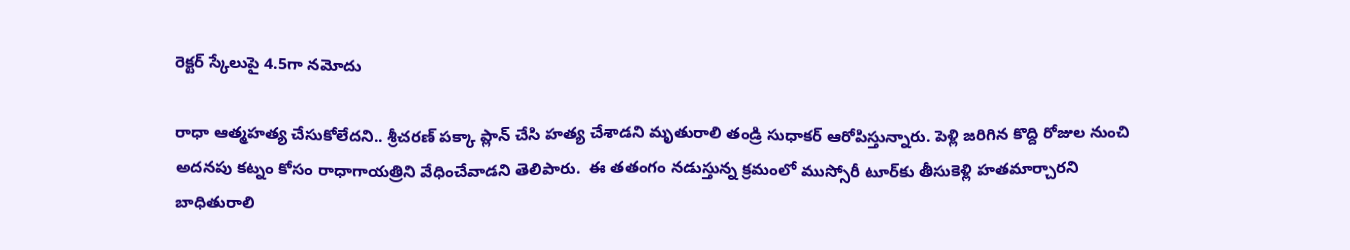రెక్టర్ స్కేలుపై 4.5గా నమోదు

రాధా ఆత్మహత్య చేసుకోలేదని.. శ్రీచరణ్ పక్కా ప్లాన్ చేసి హత్య చేశాడని మృతురాలి తండ్రి సుధాకర్ ఆరోపిస్తున్నారు. పెళ్లి జరిగిన కొద్ది రోజుల నుంచి అదనపు కట్నం కోసం రాధాగాయత్రిని వేధించేవాడని తెలిపారు.  ఈ తతంగం నడుస్తున్న క్రమంలో ముస్సోరీ టూర్‌కు తీసుకెళ్లి హతమార్చారని బాధితురాలి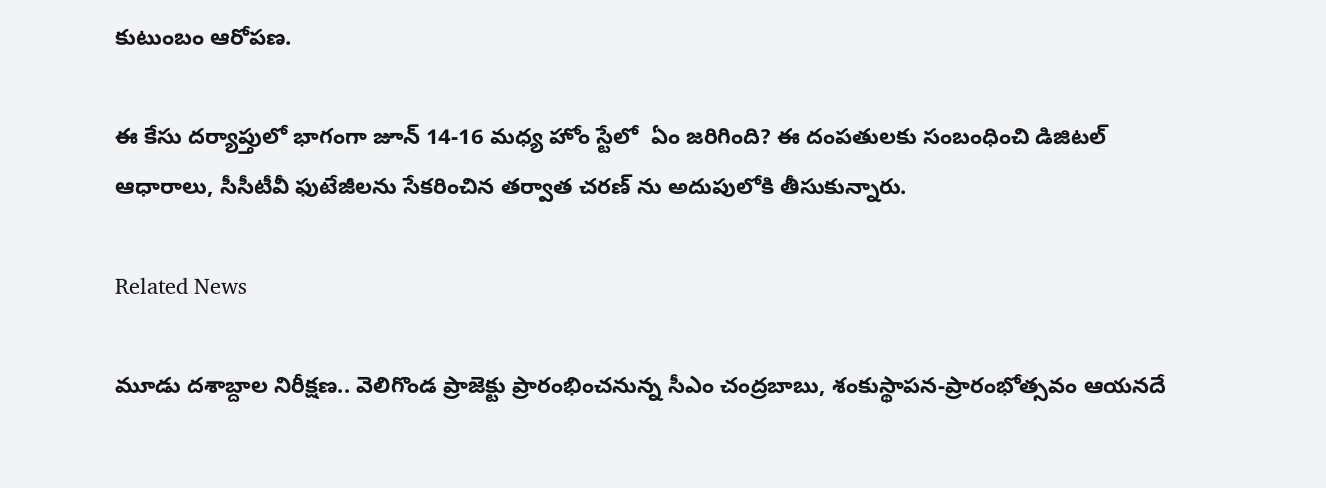కుటుంబం ఆరోపణ.

ఈ కేసు దర్యాప్తులో భాగంగా జూన్ 14-16 మధ్య హోం స్టేలో  ఏం జరిగింది? ఈ దంపతులకు సంబంధించి డిజిటల్ ఆధారాలు, సీసీటీవీ ఫుటేజీలను సేకరించిన తర్వాత చరణ్ ను అదుపులోకి తీసుకున్నారు.

Related News

మూడు దశాబ్దాల నిరీక్షణ.. వెలిగొండ ప్రాజెక్టు ప్రారంభించనున్న సీఎం చంద్రబాబు, శంకుస్థాపన-ప్రారంభోత్సవం ఆయనదే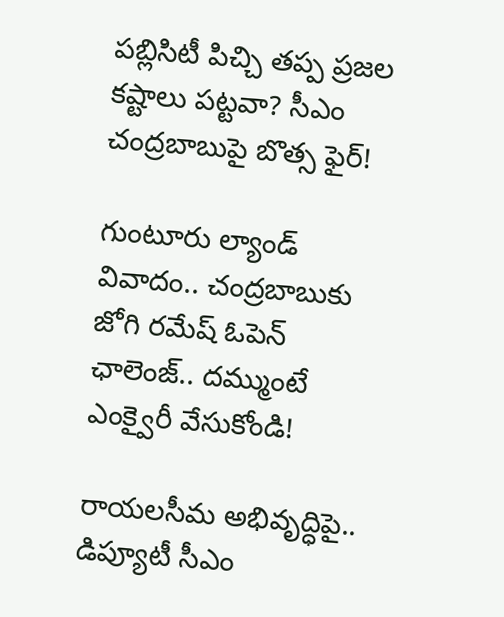పబ్లిసిటీ పిచ్చి తప్ప ప్రజల కష్టాలు పట్టవా? సీఎం చంద్రబాబుపై బొత్స ఫైర్!

గుంటూరు ల్యాండ్ వివాదం.. చంద్రబాబుకు జోగి రమేష్ ఓపెన్ ఛాలెంజ్.. దమ్ముంటే ఎంక్వైరీ వేసుకోండి!

రాయలసీమ అభివృద్ధిపై.. డిప్యూటీ సీఎం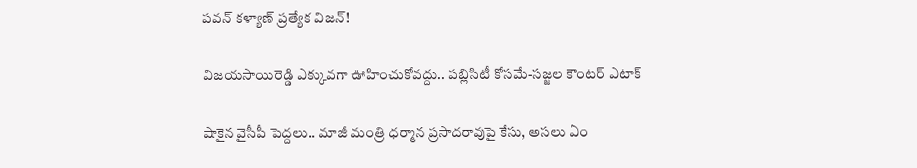పవన్ కళ్యాణ్ ప్రత్యేక విజన్!

విజయసాయిరెడ్డి ఎక్కువగా ఊహించుకోవద్దు.. పబ్లిసిటీ కోసమే-సజ్జల కౌంటర్ ఎటాక్

షాకైన వైసీపీ పెద్దలు.. మాజీ మంత్రి ధర్మాన ప్రసాదరావుపై కేసు, అసలు ఏం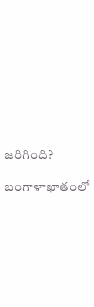జరిగింది?

బంగాళాఖాతంలో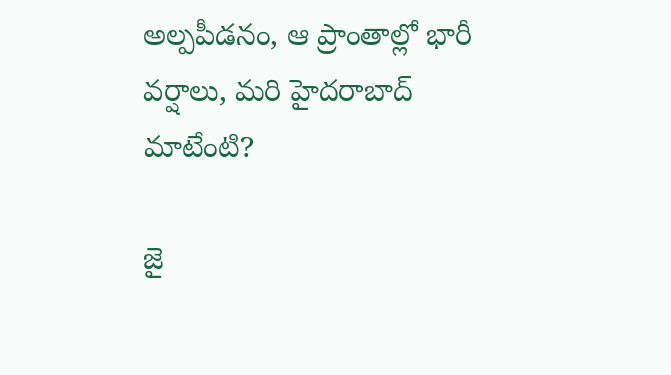అల్పపీడనం, ఆ ప్రాంతాల్లో భారీ వర్షాలు, మరి హైదరాబాద్ మాటేంటి?

జై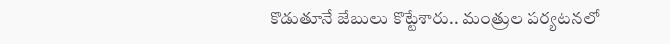కొడుతూనే జేబులు కొట్టేశారు.. మంత్రుల పర్యటనలో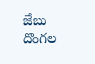జేబు దొంగల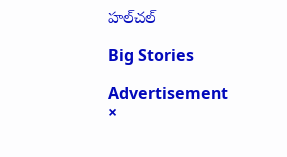హల్‌చల్

Big Stories

Advertisement
×